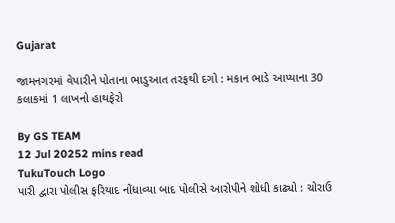Gujarat

જામનગરમાં વેપારીને પોતાના ભાડુઆત તરફથી દગો : મકાન ભાડે આપ્યાના 30 કલાકમાં 1 લાખનો હાથફેરો

By GS TEAM
12 Jul 20252 mins read
TukuTouch Logo
પારી દ્વારા પોલીસ ફરિયાદ નોંધાવ્યા બાદ પોલીસે આરોપીને શોધી કાઢ્યો : ચોરાઉ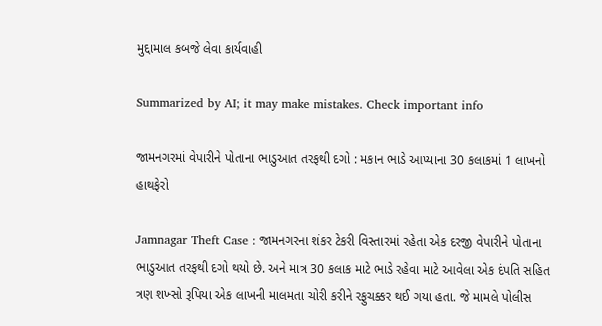મુદ્દામાલ કબજે લેવા કાર્યવાહી

Summarized by AI; it may make mistakes. Check important info

જામનગરમાં વેપારીને પોતાના ભાડુઆત તરફથી દગો : મકાન ભાડે આપ્યાના 30 કલાકમાં 1 લાખનો હાથફેરો

Jamnagar Theft Case : જામનગરના શંકર ટેકરી વિસ્તારમાં રહેતા એક દરજી વેપારીને પોતાના ભાડુઆત તરફથી દગો થયો છે. અને માત્ર 30 કલાક માટે ભાડે રહેવા માટે આવેલા એક દંપતિ સહિત ત્રણ શખ્સો રૂપિયા એક લાખની માલમતા ચોરી કરીને રફુચક્કર થઈ ગયા હતા. જે મામલે પોલીસ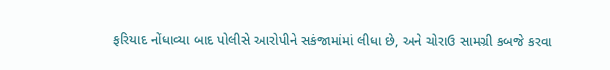ફરિયાદ નોંધાવ્યા બાદ પોલીસે આરોપીને સકંજામાંમાં લીધા છે, અને ચોરાઉ સામગ્રી કબજે કરવા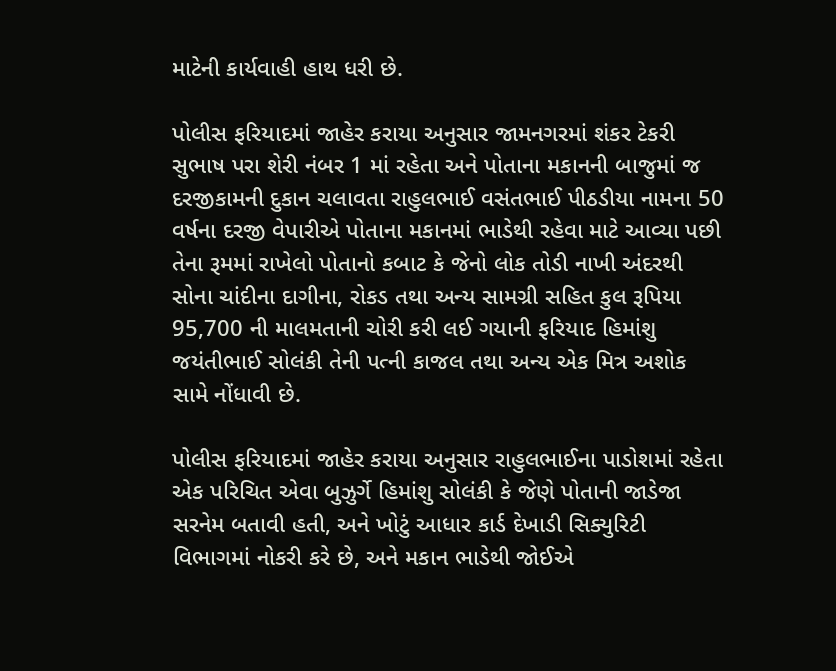માટેની કાર્યવાહી હાથ ધરી છે.

પોલીસ ફરિયાદમાં જાહેર કરાયા અનુસાર જામનગરમાં શંકર ટેકરી સુભાષ પરા શેરી નંબર 1 માં રહેતા અને પોતાના મકાનની બાજુમાં જ દરજીકામની દુકાન ચલાવતા રાહુલભાઈ વસંતભાઈ પીઠડીયા નામના 50 વર્ષના દરજી વેપારીએ પોતાના મકાનમાં ભાડેથી રહેવા માટે આવ્યા પછી તેના રૂમમાં રાખેલો પોતાનો કબાટ કે જેનો લોક તોડી નાખી અંદરથી સોના ચાંદીના દાગીના, રોકડ તથા અન્ય સામગ્રી સહિત કુલ રૂપિયા 95,700 ની માલમતાની ચોરી કરી લઈ ગયાની ફરિયાદ હિમાંશુ જયંતીભાઈ સોલંકી તેની પત્ની કાજલ તથા અન્ય એક મિત્ર અશોક સામે નોંધાવી છે.

પોલીસ ફરિયાદમાં જાહેર કરાયા અનુસાર રાહુલભાઈના પાડોશમાં રહેતા એક પરિચિત એવા બુઝુર્ગે હિમાંશુ સોલંકી કે જેણે પોતાની જાડેજા સરનેમ બતાવી હતી, અને ખોટું આધાર કાર્ડ દેખાડી સિક્યુરિટી વિભાગમાં નોકરી કરે છે, અને મકાન ભાડેથી જોઈએ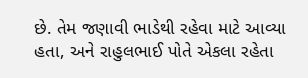છે. તેમ જણાવી ભાડેથી રહેવા માટે આવ્યા હતા, અને રાહુલભાઈ પોતે એકલા રહેતા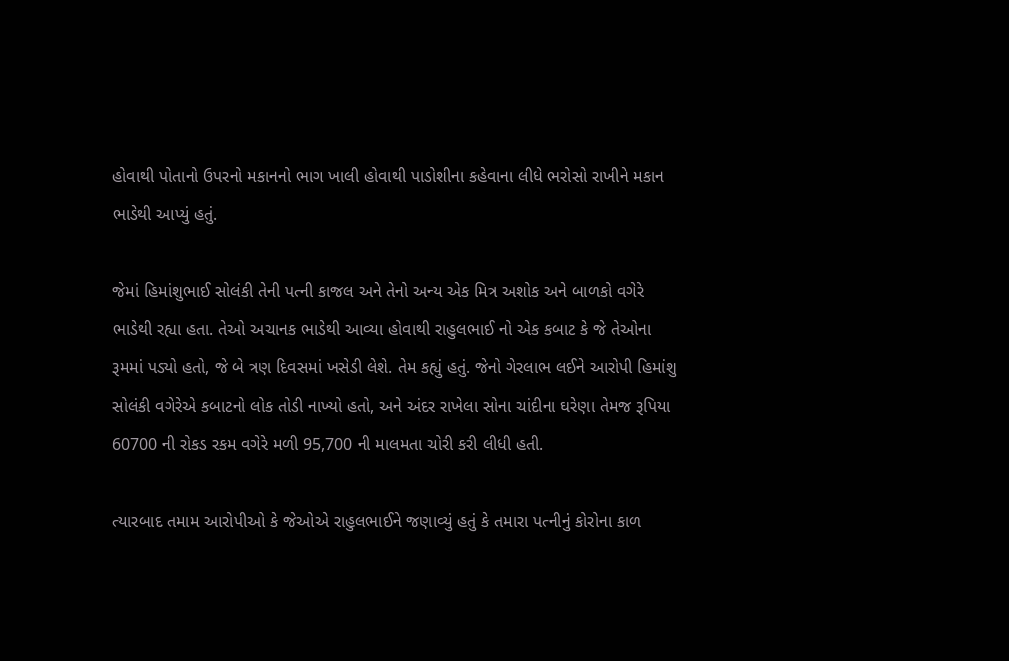હોવાથી પોતાનો ઉપરનો મકાનનો ભાગ ખાલી હોવાથી પાડોશીના કહેવાના લીધે ભરોસો રાખીને મકાન ભાડેથી આપ્યું હતું.

જેમાં હિમાંશુભાઈ સોલંકી તેની પત્ની કાજલ અને તેનો અન્ય એક મિત્ર અશોક અને બાળકો વગેરે ભાડેથી રહ્યા હતા. તેઓ અચાનક ભાડેથી આવ્યા હોવાથી રાહુલભાઈ નો એક કબાટ કે જે તેઓના રૂમમાં પડ્યો હતો, જે બે ત્રણ દિવસમાં ખસેડી લેશે. તેમ કહ્યું હતું. જેનો ગેરલાભ લઈને આરોપી હિમાંશુ સોલંકી વગેરેએ કબાટનો લોક તોડી નાખ્યો હતો, અને અંદર રાખેલા સોના ચાંદીના ઘરેણા તેમજ રૂપિયા 60700 ની રોકડ રકમ વગેરે મળી 95,700 ની માલમતા ચોરી કરી લીધી હતી.

ત્યારબાદ તમામ આરોપીઓ કે જેઓએ રાહુલભાઈને જણાવ્યું હતું કે તમારા પત્નીનું કોરોના કાળ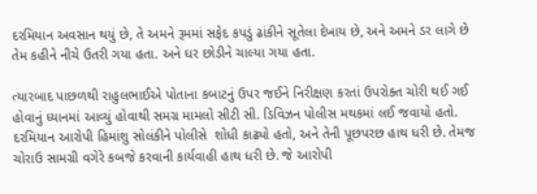દરમિયાન અવસાન થયું છે, તે અમને રૂમમાં સફેદ કપડું ઢાંકીને સૂતેલા દેખાય છે, અને અમને ડર લાગે છે તેમ કહીને નીચે ઉતરી ગયા હતા. અને ઘર છોડીને ચાલ્યા ગયા હતા.

ત્યારબાદ પાછળથી રાહુલભાઈએ પોતાના કબાટનું ઉપર જઈને નિરીક્ષણ કરતાં ઉપરોક્ત ચોરી થઈ ગઈ હોવાનું ધ્યાનમાં આવ્યું હોવાથી સમગ્ર મામલો સીટી સી. ડિવિઝન પોલીસ મથકમાં લઈ જવાયો હતો. દરમિયાન આરોપી હિમાંશુ સોલંકીને પોલીસે  શોધી કાઢ્યો હતો, અને તેની પૂછપરછ હાથ ધરી છે. તેમજ ચોરાઉ સામગ્રી વગેરે કબજે કરવાની કાર્યવાહી હાથ ધરી છે. જે આરોપી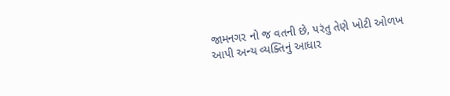જામનગર નો જ વતની છે, પરંતુ તેણે ખોટી ઓળખ આપી અન્ય વ્યક્તિનું આધાર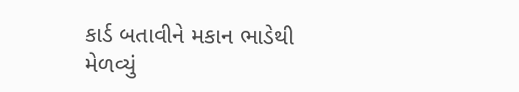કાર્ડ બતાવીને મકાન ભાડેથી મેળવ્યું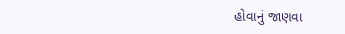હોવાનું જાણવા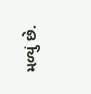મળ્યું છે.